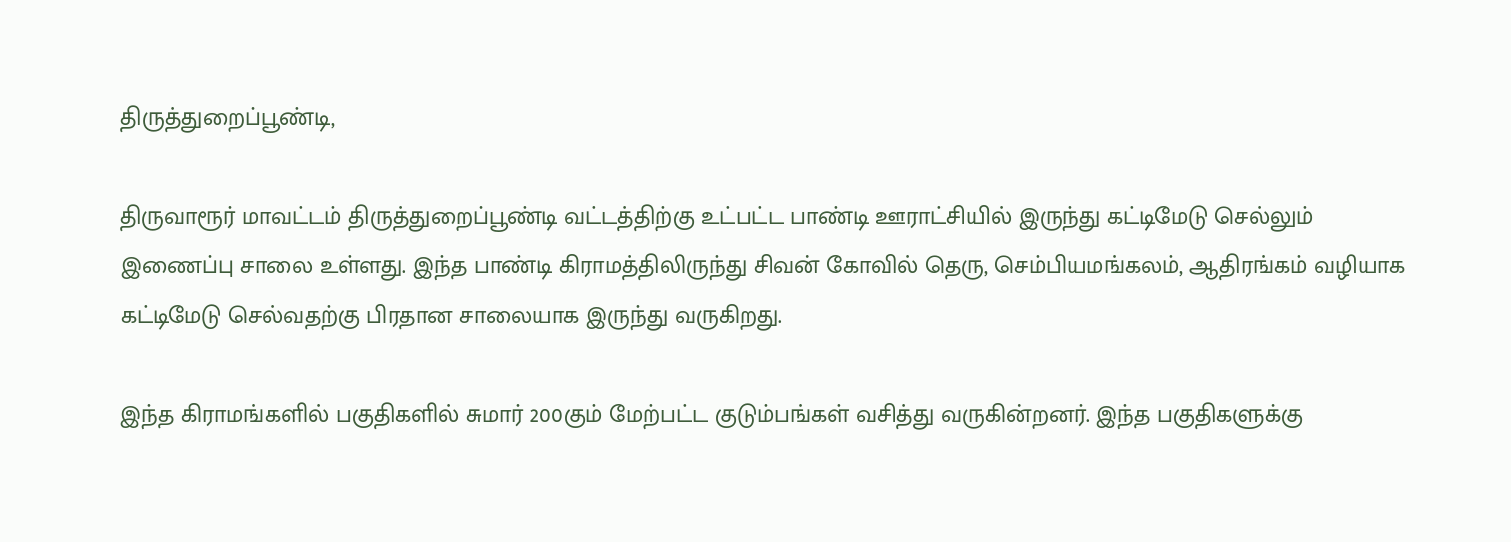திருத்துறைப்பூண்டி,

திருவாரூர் மாவட்டம் திருத்துறைப்பூண்டி வட்டத்திற்கு உட்பட்ட பாண்டி ஊராட்சியில் இருந்து கட்டிமேடு செல்லும் இணைப்பு சாலை உள்ளது. இந்த பாண்டி கிராமத்திலிருந்து சிவன் கோவில் தெரு, செம்பியமங்கலம், ஆதிரங்கம் வழியாக கட்டிமேடு செல்வதற்கு பிரதான சாலையாக இருந்து வருகிறது.

இந்த கிராமங்களில் பகுதிகளில் சுமார் 200கும் மேற்பட்ட குடும்பங்கள் வசித்து வருகின்றனர். இந்த பகுதிகளுக்கு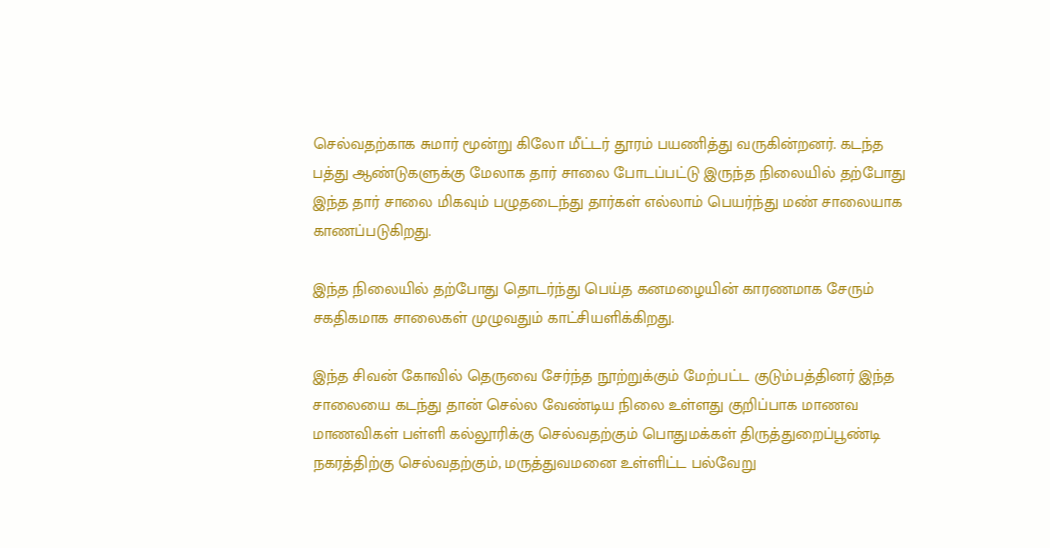செல்வதற்காக சுமார் மூன்று கிலோ மீட்டர் தூரம் பயணித்து வருகின்றனர். கடந்த பத்து ஆண்டுகளுக்கு மேலாக தார் சாலை போடப்பட்டு இருந்த நிலையில் தற்போது இந்த தார் சாலை மிகவும் பழுதடைந்து தார்கள் எல்லாம் பெயர்ந்து மண் சாலையாக காணப்படுகிறது.

இந்த நிலையில் தற்போது தொடர்ந்து பெய்த கனமழையின் காரணமாக சேரும் சகதிகமாக சாலைகள் முழுவதும் காட்சியளிக்கிறது.

இந்த சிவன் கோவில் தெருவை சேர்ந்த நூற்றுக்கும் மேற்பட்ட குடும்பத்தினர் இந்த சாலையை கடந்து தான் செல்ல வேண்டிய நிலை உள்ளது குறிப்பாக மாணவ மாணவிகள் பள்ளி கல்லூரிக்கு செல்வதற்கும் பொதுமக்கள் திருத்துறைப்பூண்டி நகரத்திற்கு செல்வதற்கும், மருத்துவமனை உள்ளிட்ட பல்வேறு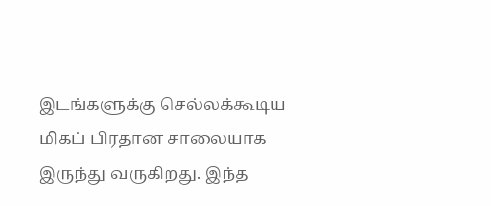இடங்களுக்கு செல்லக்கூடிய மிகப் பிரதான சாலையாக இருந்து வருகிறது. இந்த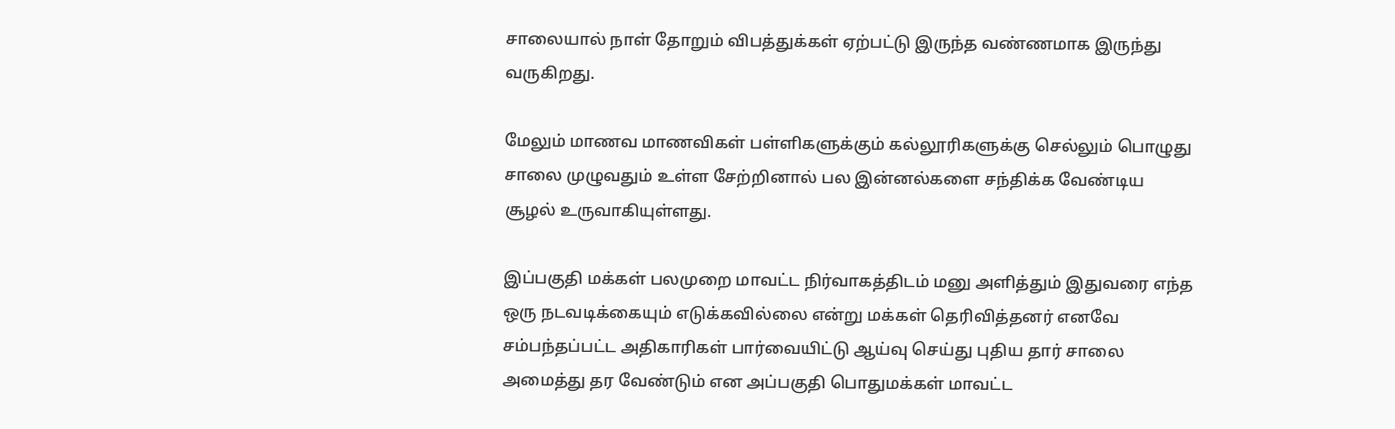சாலையால் நாள் தோறும் விபத்துக்கள் ஏற்பட்டு இருந்த வண்ணமாக இருந்து வருகிறது.

மேலும் மாணவ மாணவிகள் பள்ளிகளுக்கும் கல்லூரிகளுக்கு செல்லும் பொழுது சாலை முழுவதும் உள்ள சேற்றினால் பல இன்னல்களை சந்திக்க வேண்டிய சூழல் உருவாகியுள்ளது.

இப்பகுதி மக்கள் பலமுறை மாவட்ட நிர்வாகத்திடம் மனு அளித்தும் இதுவரை எந்த ஒரு நடவடிக்கையும் எடுக்கவில்லை என்று மக்கள் தெரிவித்தனர் எனவே சம்பந்தப்பட்ட அதிகாரிகள் பார்வையிட்டு ஆய்வு செய்து புதிய தார் சாலை அமைத்து தர வேண்டும் என அப்பகுதி பொதுமக்கள் மாவட்ட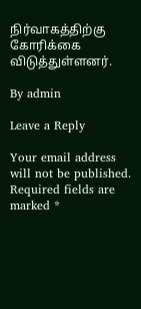நிர்வாகத்திற்கு கோரிக்கை விடுத்துள்ளனர்.

By admin

Leave a Reply

Your email address will not be published. Required fields are marked *